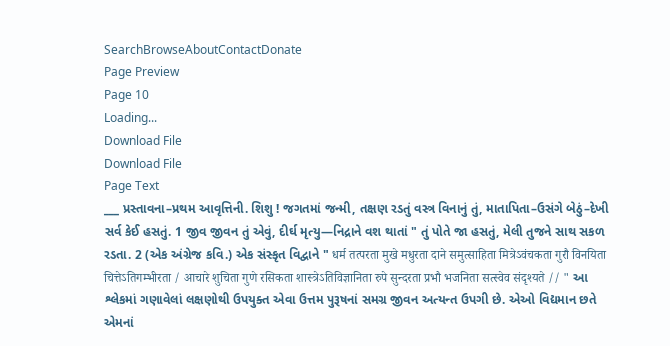SearchBrowseAboutContactDonate
Page Preview
Page 10
Loading...
Download File
Download File
Page Text
___ પ્રસ્તાવના–પ્રથમ આવૃત્તિની. શિશુ ! જગતમાં જન્મી, તક્ષણ રડતું વસ્ત્ર વિનાનું તું, માતાપિતા–ઉસંગે બેઠું–દેખી સર્વ કેઈ હસતું. 1 જીવ જીવન તું એવું, દીર્ઘ મૃત્યુ—નિદ્રાને વશ થાતાં " તું પોતે જા હસતું, મેલી તુજને સાથ સકળ રડતા. 2 (એક અંગ્રેજ કવિ.) એક સંસ્કૃત વિદ્વાને " धर्म तत्परता मुखे मधुरता दाने समुत्साहिता मित्रेऽवंचकता गुरौ विनयिता चित्तेऽतिगम्भीरता / आचारे शुचिता गुणे रसिकता शास्त्रेऽतिविज्ञानिता रुपे सुन्दरता प्रभौ भजनिता सत्स्वेव संदृश्यते // " આ શ્લેકમાં ગણાવેલાં લક્ષણોથી ઉપયુક્ત એવા ઉત્તમ પુરૂષનાં સમગ્ર જીવન અત્યન્ત ઉપગી છે. એઓ વિદ્યમાન છતે એમનાં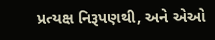પ્રત્યક્ષ નિરૂપણથી, અને એઓ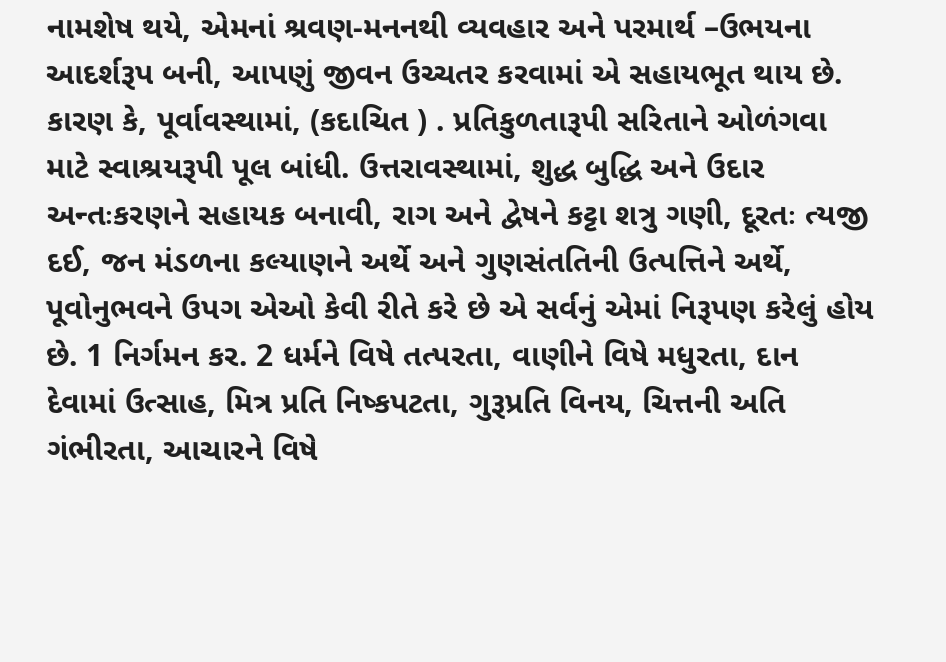નામશેષ થયે, એમનાં શ્રવણ-મનનથી વ્યવહાર અને પરમાર્થ –ઉભયના આદર્શરૂપ બની, આપણું જીવન ઉચ્ચતર કરવામાં એ સહાયભૂત થાય છે. કારણ કે, પૂર્વાવસ્થામાં, (કદાચિત ) . પ્રતિકુળતારૂપી સરિતાને ઓળંગવા માટે સ્વાશ્રયરૂપી પૂલ બાંધી. ઉત્તરાવસ્થામાં, શુદ્ધ બુદ્ધિ અને ઉદાર અન્તઃકરણને સહાયક બનાવી, રાગ અને દ્વેષને કટ્ટા શત્રુ ગણી, દૂરતઃ ત્યજી દઈ, જન મંડળના કલ્યાણને અર્થે અને ગુણસંતતિની ઉત્પત્તિને અર્થે, પૂવોનુભવને ઉપગ એઓ કેવી રીતે કરે છે એ સર્વનું એમાં નિરૂપણ કરેલું હોય છે. 1 નિર્ગમન કર. 2 ધર્મને વિષે તત્પરતા, વાણીને વિષે મધુરતા, દાન દેવામાં ઉત્સાહ, મિત્ર પ્રતિ નિષ્કપટતા, ગુરૂપ્રતિ વિનય, ચિત્તની અતિ ગંભીરતા, આચારને વિષે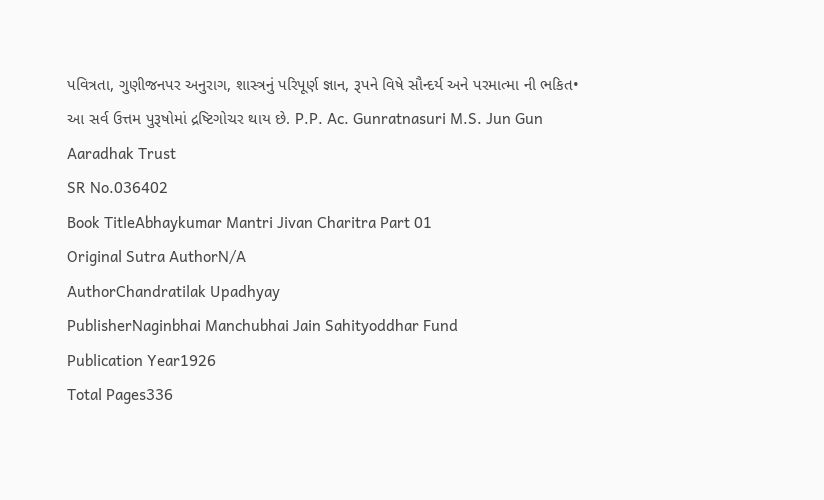પવિત્રતા, ગુણીજનપર અનુરાગ, શાસ્ત્રનું પરિપૂર્ણ જ્ઞાન, રૂપને વિષે સૌન્દર્ય અને પરમાત્મા ની ભકિત• આ સર્વ ઉત્તમ પુરૂષોમાં દ્રષ્ટિગોચર થાય છે. P.P. Ac. Gunratnasuri M.S. Jun Gun Aaradhak Trust
SR No.036402
Book TitleAbhaykumar Mantri Jivan Charitra Part 01
Original Sutra AuthorN/A
AuthorChandratilak Upadhyay
PublisherNaginbhai Manchubhai Jain Sahityoddhar Fund
Publication Year1926
Total Pages336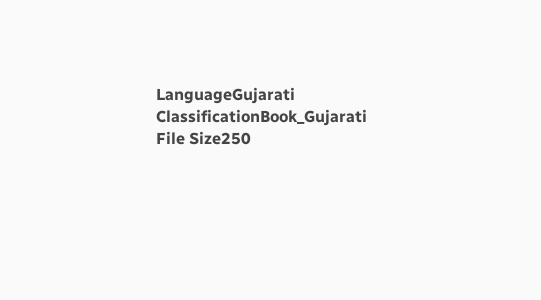LanguageGujarati
ClassificationBook_Gujarati
File Size250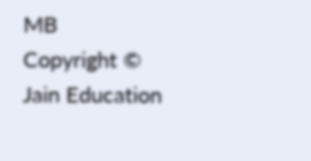MB
Copyright © Jain Education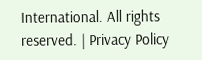International. All rights reserved. | Privacy Policy